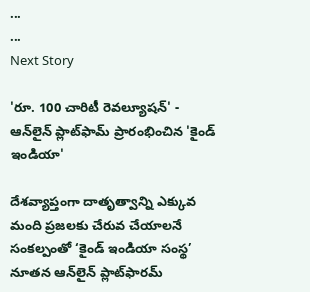...
...
Next Story

'రూ. 100 చారిటీ రెవల్యూషన్' - ఆన్‌లైన్ ప్లాట్‌ఫామ్ ప్రారంభించిన 'కైండ్ ఇండియా'

దేశవ్యాప్తంగా దాతృత్వాన్ని ఎక్కువ మంది ప్రజలకు చేరువ చేయాలనే సంకల్పంతో ‘కైండ్ ఇండియా సంస్థ’ నూతన ఆన్‌లైన్ ప్లాట్‌ఫారమ్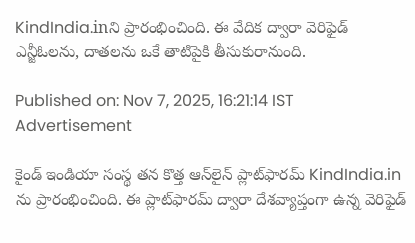KindIndia.inని ప్రారంభించింది. ఈ వేదిక ద్వారా వెరిఫైడ్‌ ఎన్జీఓలను, దాతలను ఒకే తాటిపైకి తీసుకురానుంది.

Published on: Nov 7, 2025, 16:21:14 IST
Advertisement

కైండ్ ఇండియా సంస్థ తన కొత్త ఆన్‌లైన్ ప్లాట్‌ఫారమ్ KindIndia.in ను ప్రారంభించింది. ఈ ప్లాట్‌ఫారమ్ ద్వారా దేశవ్యాప్తంగా ఉన్న వెరిఫైడ్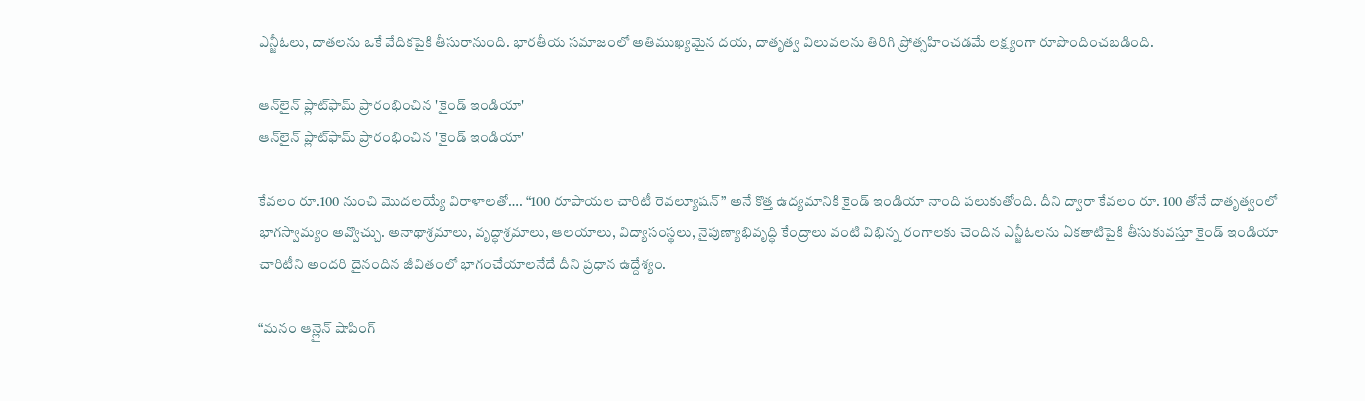ఎన్జీఓలు, దాతలను ఒకే వేదికపైకి తీసురానుంది. భారతీయ సమాజంలో అతిముఖ్యమైన దయ, దాతృత్వ విలువలను తిరిగి ప్రోత్సహించడమే లక్ష్యంగా రూపొందించబడింది.

ఆన్‌లైన్ ప్లాట్‌ఫామ్ ప్రారంభించిన 'కైండ్ ఇండియా'
ఆన్‌లైన్ ప్లాట్‌ఫామ్ ప్రారంభించిన 'కైండ్ ఇండియా'

కేవలం రూ.100 నుంచి మొదలయ్యే విరాళాలతో…. “100 రూపాయల చారిటీ రెవల్యూషన్” అనే కొత్త ఉద్యమానికి కైండ్ ఇండియా నాంది పలుకుతోంది. దీని ద్వారా కేవలం రూ. 100 తోనే దాతృత్వంలో భాగస్వామ్యం అవ్వొచ్చు. అనాథాశ్రమాలు, వృద్ధాశ్రమాలు, ఆలయాలు, విద్యాసంస్థలు, నైపుణ్యాభివృద్ధి కేంద్రాలు వంటి విభిన్న రంగాలకు చెందిన ఎన్జీఓలను ఏకతాటిపైకి తీసుకువస్తూ కైండ్ ఇండియా చారిటీని అందరి దైనందిన జీవితంలో భాగంచేయాలనేదే దీని ప్రధాన ఉద్దేశ్యం.

“మనం ఆన్లైన్ షాపింగ్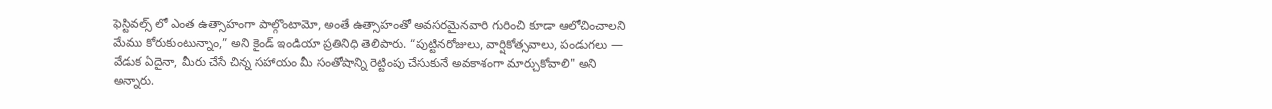ఫెస్టివల్స్‌ లో ఎంత ఉత్సాహంగా పాల్గొంటామో, అంతే ఉత్సాహంతో అవసరమైనవారి గురించి కూడా ఆలోచించాలని మేము కోరుకుంటున్నాం,” అని కైండ్ ఇండియా ప్రతినిధి తెలిపారు. “పుట్టినరోజులు, వార్షికోత్సవాలు, పండుగలు — వేడుక ఏదైనా, మీరు చేసే చిన్న సహాయం మీ సంతోషాన్ని రెట్టింపు చేసుకునే అవకాశంగా మార్చుకోవాలి" అని అన్నారు.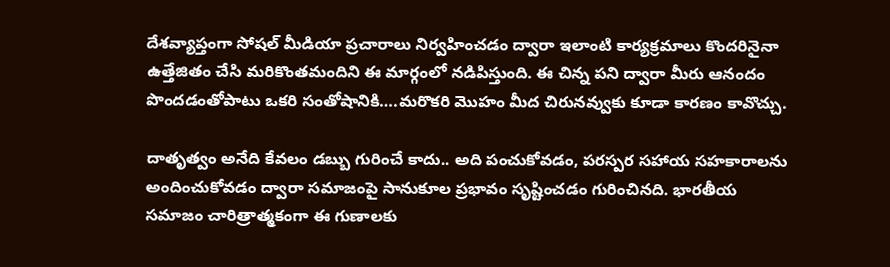దేశవ్యాప్తంగా సోషల్ మీడియా ప్రచారాలు నిర్వహించడం ద్వారా ఇలాంటి కార్యక్రమాలు కొందరినైనా ఉత్తేజితం చేసి మరికొంతమందిని ఈ మార్గంలో నడిపిస్తుంది. ఈ చిన్న పని ద్వారా మీరు ఆనందం పొందడంతోపాటు ఒకరి సంతోషానికి….మరొకరి మొహం మీద చిరునవ్వుకు కూడా కారణం కావొచ్చు.

దాతృత్వం అనేది కేవలం డబ్బు గురించే కాదు.. అది పంచుకోవడం, పరస్పర సహాయ సహకారాలను అందించుకోవడం ద్వారా సమాజంపై సానుకూల ప్రభావం సృష్టించడం గురించినది. భారతీయ సమాజం చారిత్రాత్మకంగా ఈ గుణాలకు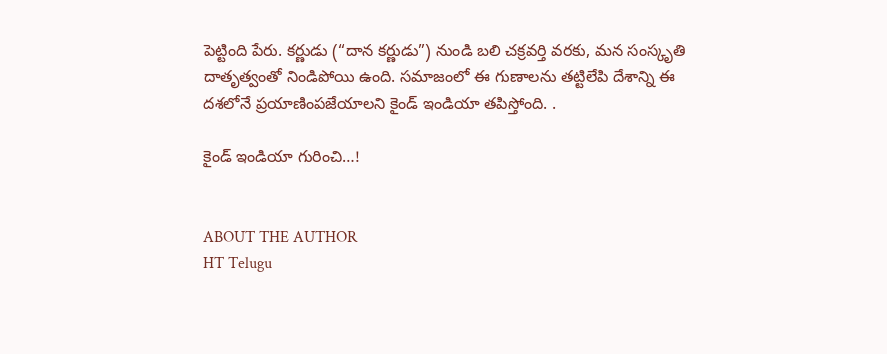పెట్టింది పేరు. కర్ణుడు (“దాన కర్ణుడు”) నుండి బలి చక్రవర్తి వరకు, మన సంస్కృతి దాతృత్వంతో నిండిపోయి ఉంది. సమాజంలో ఈ గుణాలను తట్టిలేపి దేశాన్ని ఈ దశలోనే ప్రయాణింపజేయాలని కైండ్ ఇండియా తపిస్తోంది. .

కైండ్ ఇండియా గురించి…!


ABOUT THE AUTHOR
HT Telugu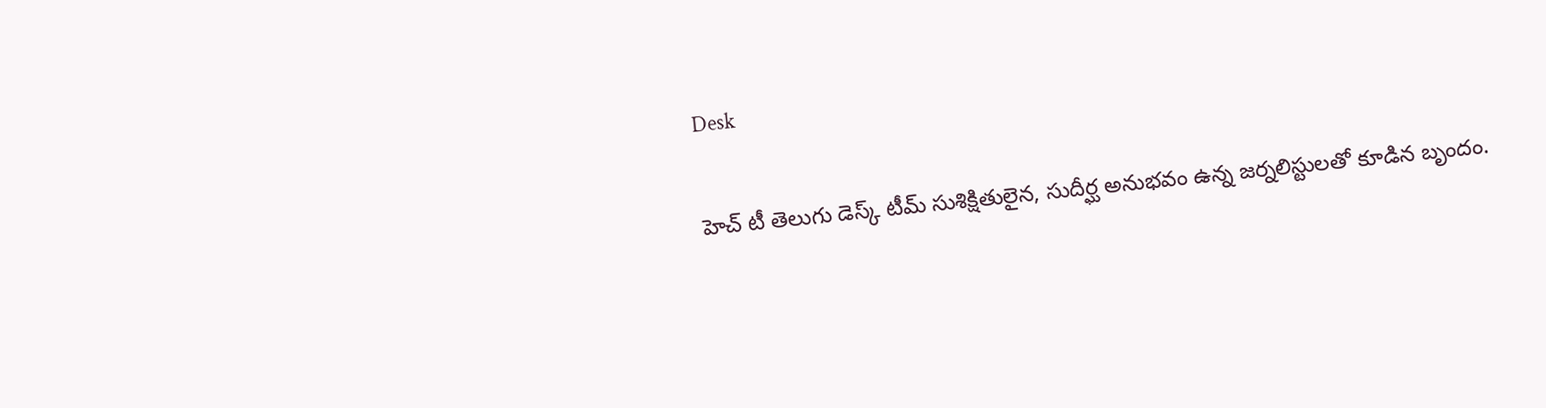Desk

హెచ్ టీ తెలుగు డెస్క్ టీమ్ సుశిక్షితులైన, సుదీర్ఘ అనుభవం ఉన్న జర్నలిస్టులతో కూడిన బృందం.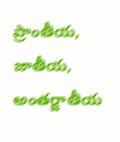ప్రాంతీయ, జాతీయ, అంతర్జాతీయ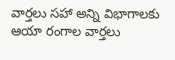వార్తలు సహా అన్ని విభాగాలకు ఆయా రంగాల వార్తలు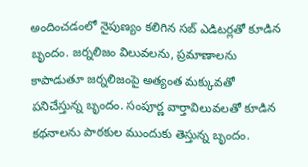అందించడంలో నైపుణ్యం కలిగిన సబ్ ఎడిటర్లతో కూడిన బృందం. జర్నలిజం విలువలను, ప్రమాణాలను కాపాడుతూ జర్నలిజంపై అత్యంత మక్కువతో పనిచేస్తున్న బృందం. సంపూర్ణ వార్తావిలువలతో కూడిన కథనాలను పాఠకుల ముందుకు తెస్తున్న బృందం.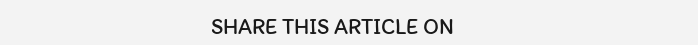SHARE THIS ARTICLE ON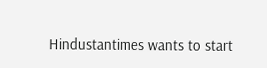Hindustantimes wants to start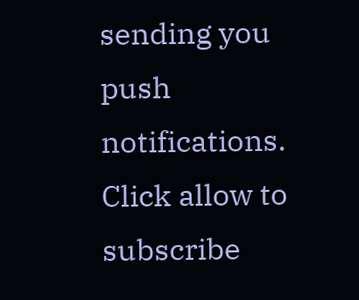sending you push notifications. Click allow to subscribe